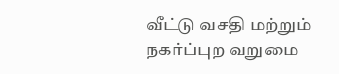வீட்டு வசதி மற்றும் நகர்ப்புற வறுமை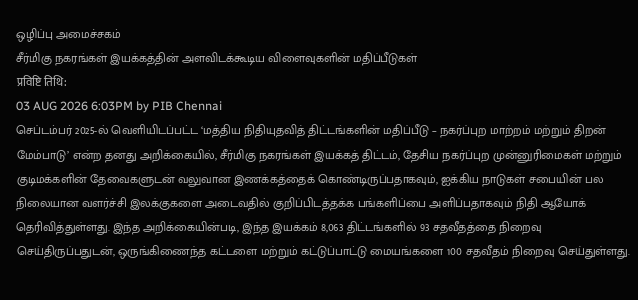ஒழிப்பு அமைச்சகம்
சீர்மிகு நகரங்கள் இயக்கத்தின் அளவிடக்கூடிய விளைவுகளின் மதிப்பீடுகள்
प्रविष्टि तिथि:
03 AUG 2026 6:03PM by PIB Chennai
செப்டம்பர் 2025-ல் வெளியிடப்பட்ட ‘மத்திய நிதியுதவித் திட்டங்களின் மதிப்பீடு – நகர்ப்புற மாற்றம் மற்றும் திறன் மேம்பாடு’ என்ற தனது அறிக்கையில், சீர்மிகு நகரங்கள் இயக்கத் திட்டம், தேசிய நகர்ப்புற முன்னுரிமைகள் மற்றும் குடிமக்களின் தேவைகளுடன் வலுவான இணக்கத்தைக் கொண்டிருப்பதாகவும், ஐக்கிய நாடுகள் சபையின் பல நிலையான வளர்ச்சி இலக்குகளை அடைவதில் குறிப்பிடத்தக்க பங்களிப்பை அளிப்பதாகவும் நிதி ஆயோக் தெரிவித்துள்ளது. இந்த அறிக்கையின்படி, இந்த இயக்கம் 8,063 திட்டங்களில் 93 சதவீதத்தை நிறைவு செய்திருப்பதுடன், ஒருங்கிணைந்த கட்டளை மற்றும் கட்டுப்பாட்டு மையங்களை 100 சதவீதம் நிறைவு செய்துள்ளது.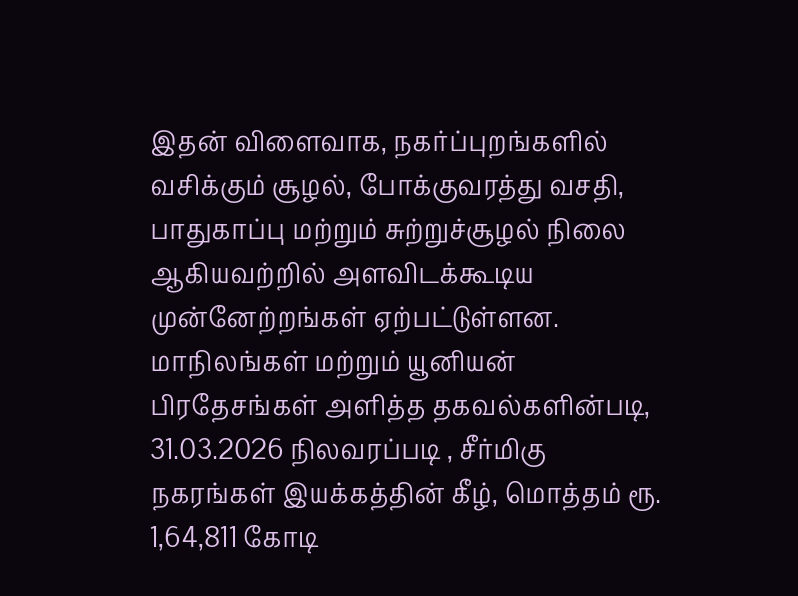இதன் விளைவாக, நகர்ப்புறங்களில் வசிக்கும் சூழல், போக்குவரத்து வசதி, பாதுகாப்பு மற்றும் சுற்றுச்சூழல் நிலை ஆகியவற்றில் அளவிடக்கூடிய முன்னேற்றங்கள் ஏற்பட்டுள்ளன.
மாநிலங்கள் மற்றும் யூனியன் பிரதேசங்கள் அளித்த தகவல்களின்படி, 31.03.2026 நிலவரப்படி , சீர்மிகு நகரங்கள் இயக்கத்தின் கீழ், மொத்தம் ரூ. 1,64,811 கோடி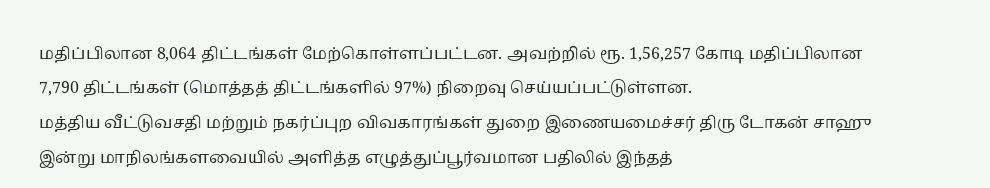மதிப்பிலான 8,064 திட்டங்கள் மேற்கொள்ளப்பட்டன. அவற்றில் ரூ. 1,56,257 கோடி மதிப்பிலான 7,790 திட்டங்கள் (மொத்தத் திட்டங்களில் 97%) நிறைவு செய்யப்பட்டுள்ளன.
மத்திய வீட்டுவசதி மற்றும் நகர்ப்புற விவகாரங்கள் துறை இணையமைச்சர் திரு டோகன் சாஹு இன்று மாநிலங்களவையில் அளித்த எழுத்துப்பூர்வமான பதிலில் இந்தத்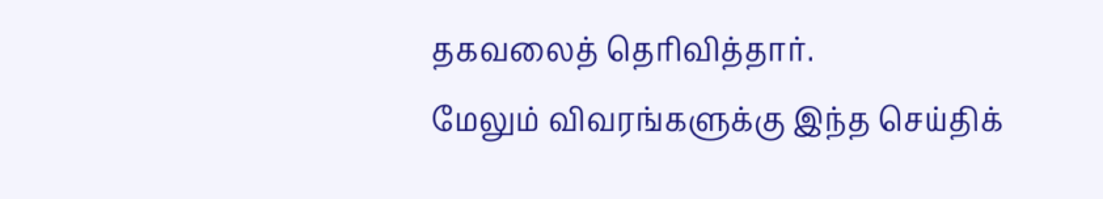தகவலைத் தெரிவித்தார்.
மேலும் விவரங்களுக்கு இந்த செய்திக்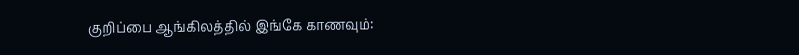குறிப்பை ஆங்கிலத்தில் இங்கே காணவும்: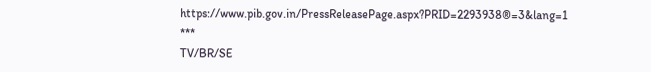https://www.pib.gov.in/PressReleasePage.aspx?PRID=2293938®=3&lang=1
***
TV/BR/SE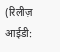(रिलीज़ आईडी: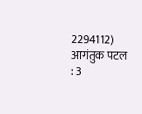2294112)
आगंतुक पटल : 3